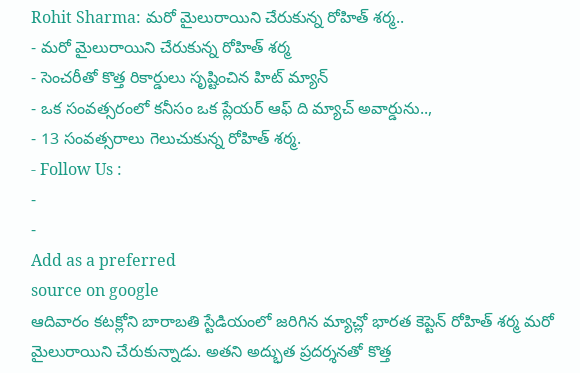Rohit Sharma: మరో మైలురాయిని చేరుకున్న రోహిత్ శర్మ..
- మరో మైలురాయిని చేరుకున్న రోహిత్ శర్మ
- సెంచరీతో కొత్త రికార్డులు సృష్టించిన హిట్ మ్యాన్
- ఒక సంవత్సరంలో కనీసం ఒక ప్లేయర్ ఆఫ్ ది మ్యాచ్ అవార్డును..,
- 13 సంవత్సరాలు గెలుచుకున్న రోహిత్ శర్మ.
- Follow Us :
-
-
Add as a preferred
source on google
ఆదివారం కటక్లోని బారాబతి స్టేడియంలో జరిగిన మ్యాచ్లో భారత కెప్టెన్ రోహిత్ శర్మ మరో మైలురాయిని చేరుకున్నాడు. అతని అద్భుత ప్రదర్శనతో కొత్త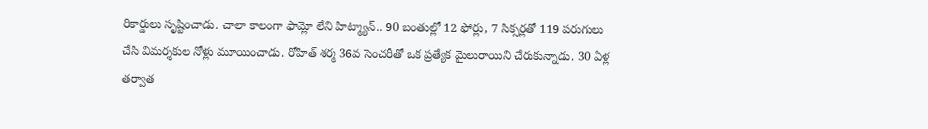రికార్డులు సృష్టించాడు. చాలా కాలంగా ఫామ్లో లేని హిట్మ్యాన్.. 90 బంతుల్లో 12 ఫోర్లు, 7 సిక్సర్లతో 119 పరుగులు చేసి విమర్శకుల నోళ్లు మూయించాడు. రోహిత్ శర్మ 36వ సెంచరీతో ఒక ప్రత్యేక మైలురాయిని చేరుకున్నాడు. 30 ఏళ్ల తర్వాత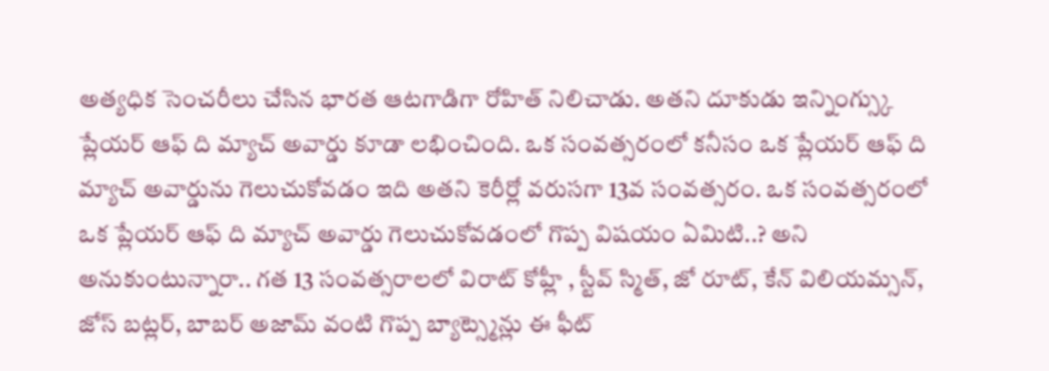అత్యధిక సెంచరీలు చేసిన భారత ఆటగాడిగా రోహిత్ నిలిచాడు. అతని దూకుడు ఇన్నింగ్స్కు ప్లేయర్ ఆఫ్ ది మ్యాచ్ అవార్డు కూడా లభించింది. ఒక సంవత్సరంలో కనీసం ఒక ప్లేయర్ ఆఫ్ ది మ్యాచ్ అవార్డును గెలుచుకోవడం ఇది అతని కెరీర్లో వరుసగా 13వ సంవత్సరం. ఒక సంవత్సరంలో ఒక ప్లేయర్ ఆఫ్ ది మ్యాచ్ అవార్డు గెలుచుకోవడంలో గొప్ప విషయం ఏమిటి..? అని అనుకుంటున్నారా.. గత 13 సంవత్సరాలలో విరాట్ కోహ్లీ , స్టీవ్ స్మిత్, జో రూట్, కేన్ విలియమ్సన్, జోస్ బట్లర్, బాబర్ అజామ్ వంటి గొప్ప బ్యాట్స్మెన్లు ఈ ఫీట్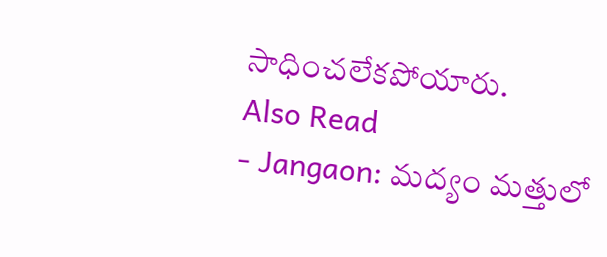సాధించలేకపోయారు.
Also Read
- Jangaon: మద్యం మత్తులో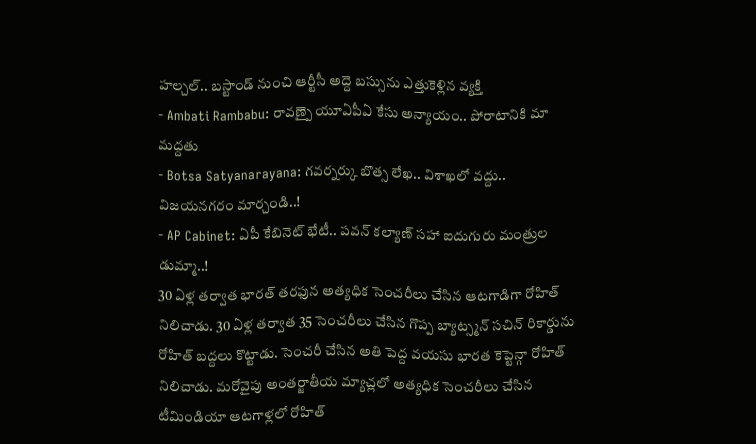హల్చల్.. బస్టాండ్ నుంచి ఆర్టీసీ అద్దె బస్సును ఎత్తుకెళ్లిన వ్యక్తి
- Ambati Rambabu: రావణ్పై యూఏపీఏ కేసు అన్యాయం.. పోరాటానికి మా మద్దతు
- Botsa Satyanarayana: గవర్నర్కు బొత్స లేఖ.. విశాఖలో వద్దు.. విజయనగరం మార్చండి..!
- AP Cabinet: ఏపీ కేబినెట్ భేటీ.. పవన్ కల్యాణ్ సహా ఐదుగురు మంత్రుల డుమ్మా..!
30 ఏళ్ల తర్వాత భారత్ తరఫున అత్యధిక సెంచరీలు చేసిన ఆటగాడిగా రోహిత్ నిలిచాడు. 30 ఏళ్ల తర్వాత 35 సెంచరీలు చేసిన గొప్ప బ్యాట్స్మన్ సచిన్ రికార్డును రోహిత్ బద్దలు కొట్టాడు. సెంచరీ చేసిన అతి పెద్ద వయసు భారత కెప్టెన్గా రోహిత్ నిలిచాడు. మరోవైపు అంతర్జాతీయ మ్యాచ్లలో అత్యధిక సెంచరీలు చేసిన టీమిండియా ఆటగాళ్లలో రోహిత్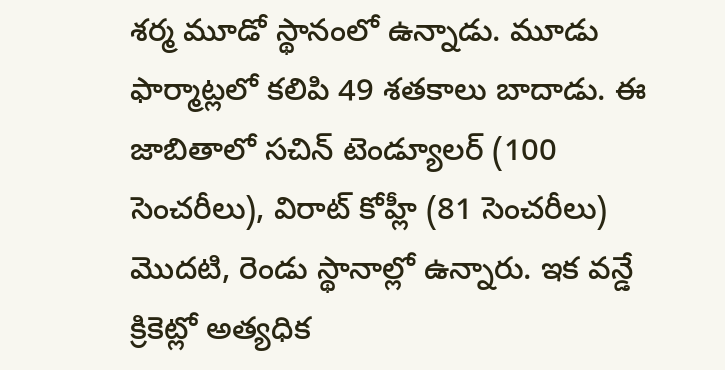శర్మ మూడో స్థానంలో ఉన్నాడు. మూడు ఫార్మాట్లలో కలిపి 49 శతకాలు బాదాడు. ఈ జాబితాలో సచిన్ టెండ్యూలర్ (100 సెంచరీలు), విరాట్ కోహ్లీ (81 సెంచరీలు) మొదటి, రెండు స్థానాల్లో ఉన్నారు. ఇక వన్డే క్రికెట్లో అత్యధిక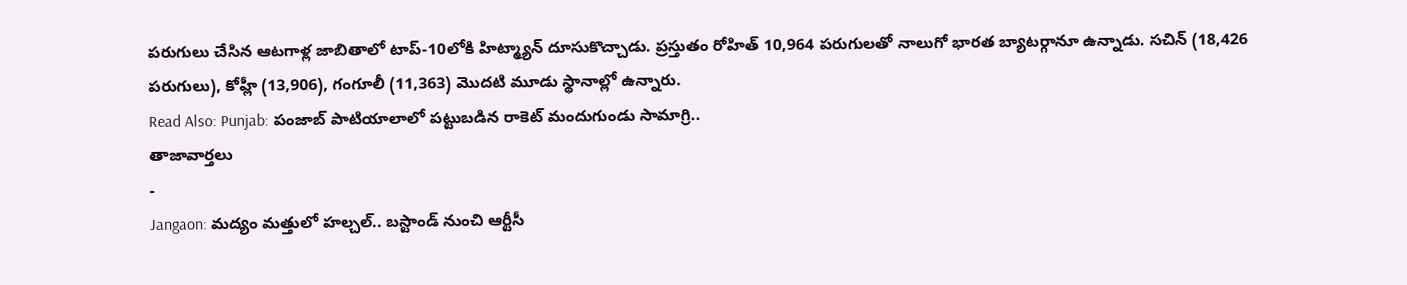పరుగులు చేసిన ఆటగాళ్ల జాబితాలో టాప్-10లోకి హిట్మ్యాన్ దూసుకొచ్చాడు. ప్రస్తుతం రోహిత్ 10,964 పరుగులతో నాలుగో భారత బ్యాటర్గానూ ఉన్నాడు. సచిన్ (18,426 పరుగులు), కోహ్లీ (13,906), గంగూలీ (11,363) మొదటి మూడు స్థానాల్లో ఉన్నారు.
Read Also: Punjab: పంజాబ్ పాటియాలాలో పట్టుబడిన రాకెట్ మందుగుండు సామాగ్రి..
తాజావార్తలు
-
Jangaon: మద్యం మత్తులో హల్చల్.. బస్టాండ్ నుంచి ఆర్టీసీ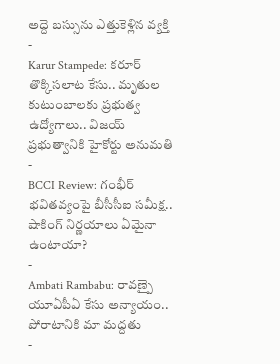అద్దె బస్సును ఎత్తుకెళ్లిన వ్యక్తి
-
Karur Stampede: కరూర్ తొక్కిసలాట కేసు.. మృతుల కుటుంబాలకు ప్రభుత్వ ఉద్యోగాలు.. విజయ్ ప్రభుత్వానికి హైకోర్టు అనుమతి
-
BCCI Review: గంభీర్ భవితవ్యంపై బీసీసీఐ సమీక్ష.. షాకింగ్ నిర్ణయాలు ఏమైనా ఉంటాయా?
-
Ambati Rambabu: రావణ్పై యూఏపీఏ కేసు అన్యాయం.. పోరాటానికి మా మద్దతు
-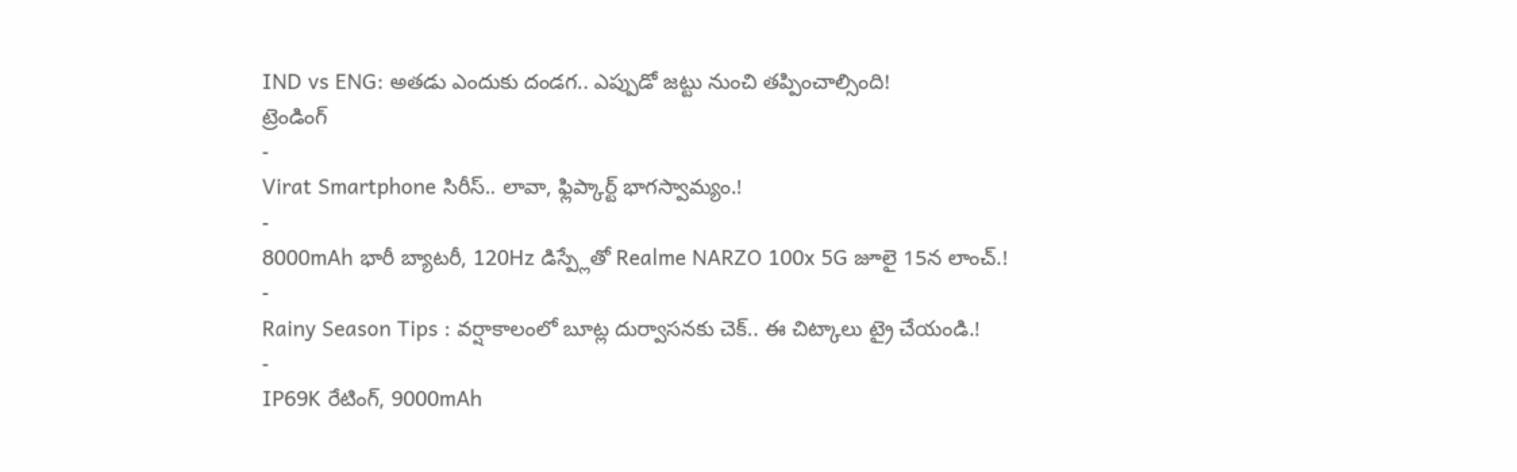IND vs ENG: అతడు ఎందుకు దండగ.. ఎప్పుడో జట్టు నుంచి తప్పించాల్సింది!
ట్రెండింగ్
-
Virat Smartphone సిరీస్.. లావా, ఫ్లిప్కార్ట్ భాగస్వామ్యం.!
-
8000mAh భారీ బ్యాటరీ, 120Hz డిస్ప్లేతో Realme NARZO 100x 5G జూలై 15న లాంచ్.!
-
Rainy Season Tips : వర్షాకాలంలో బూట్ల దుర్వాసనకు చెక్.. ఈ చిట్కాలు ట్రై చేయండి.!
-
IP69K రేటింగ్, 9000mAh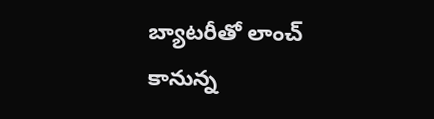బ్యాటరీతో లాంచ్ కానున్న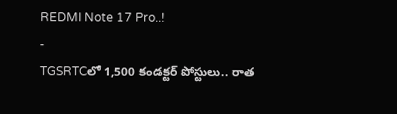REDMI Note 17 Pro..!
-
TGSRTCలో 1,500 కండక్టర్ పోస్టులు.. రాత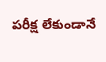పరీక్ష లేకుండానే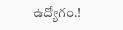ఉద్యోగం.!